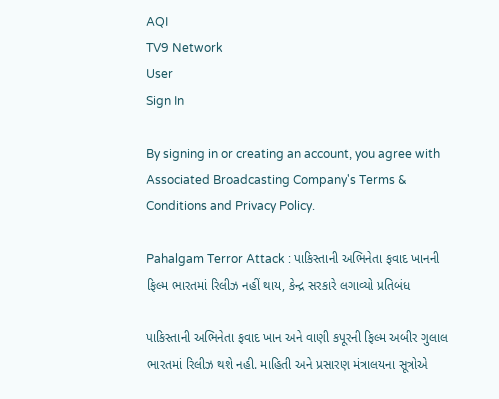AQI
TV9 Network
User
Sign In

By signing in or creating an account, you agree with Associated Broadcasting Company's Terms & Conditions and Privacy Policy.

Pahalgam Terror Attack : પાકિસ્તાની અભિનેતા ફવાદ ખાનની ફિલ્મ ભારતમાં રિલીઝ નહીં થાય, કેન્દ્ર સરકારે લગાવ્યો પ્રતિબંધ

પાકિસ્તાની અભિનેતા ફવાદ ખાન અને વાણી કપૂરની ફિલ્મ અબીર ગુલાલ ભારતમાં રિલીઝ થશે નહી. માહિતી અને પ્રસારણ મંત્રાલયના સૂત્રોએ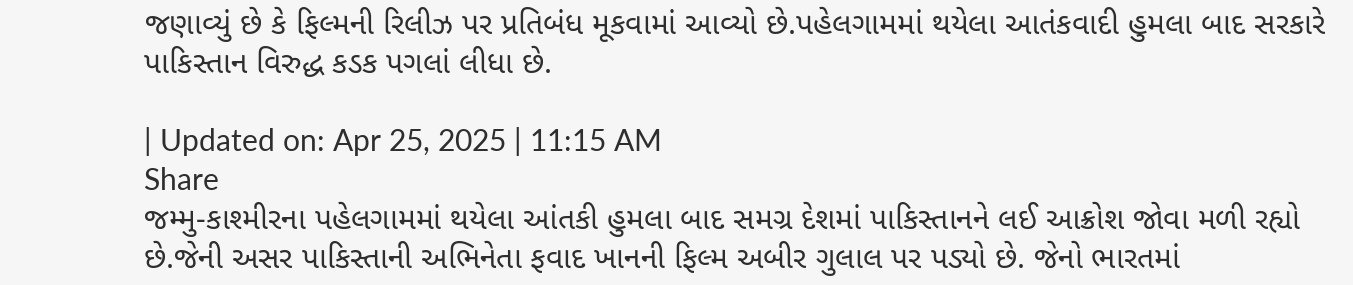જણાવ્યું છે કે ફિલ્મની રિલીઝ પર પ્રતિબંધ મૂકવામાં આવ્યો છે.પહેલગામમાં થયેલા આતંકવાદી હુમલા બાદ સરકારે પાકિસ્તાન વિરુદ્ધ કડક પગલાં લીધા છે.

| Updated on: Apr 25, 2025 | 11:15 AM
Share
જમ્મુ-કાશ્મીરના પહેલગામમાં થયેલા આંતકી હુમલા બાદ સમગ્ર દેશમાં પાકિસ્તાનને લઈ આક્રોશ જોવા મળી રહ્યો છે.જેની અસર પાકિસ્તાની અભિનેતા ફવાદ ખાનની ફિલ્મ અબીર ગુલાલ પર પડ્યો છે. જેનો ભારતમાં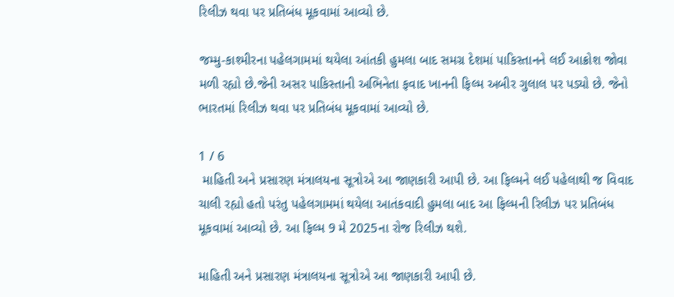રિલીઝ થવા પર પ્રતિબંધ મૂકવામાં આવ્યો છે.

જમ્મુ-કાશ્મીરના પહેલગામમાં થયેલા આંતકી હુમલા બાદ સમગ્ર દેશમાં પાકિસ્તાનને લઈ આક્રોશ જોવા મળી રહ્યો છે.જેની અસર પાકિસ્તાની અભિનેતા ફવાદ ખાનની ફિલ્મ અબીર ગુલાલ પર પડ્યો છે. જેનો ભારતમાં રિલીઝ થવા પર પ્રતિબંધ મૂકવામાં આવ્યો છે.

1 / 6
 માહિતી અને પ્રસારણ મંત્રાલયના સૂત્રોએ આ જાણકારી આપી છે. આ ફિલ્મને લઈ પહેલાથી જ વિવાદ ચાલી રહ્યો હતો પરંતુ પહેલગામમાં થયેલા આતંકવાદી હુમલા બાદ આ ફિલ્મની રિલીઝ પર પ્રતિબંધ મૂકવામાં આવ્યો છે. આ ફિલ્મ 9 મે 2025ના રોજ રિલીઝ થશે.

માહિતી અને પ્રસારણ મંત્રાલયના સૂત્રોએ આ જાણકારી આપી છે.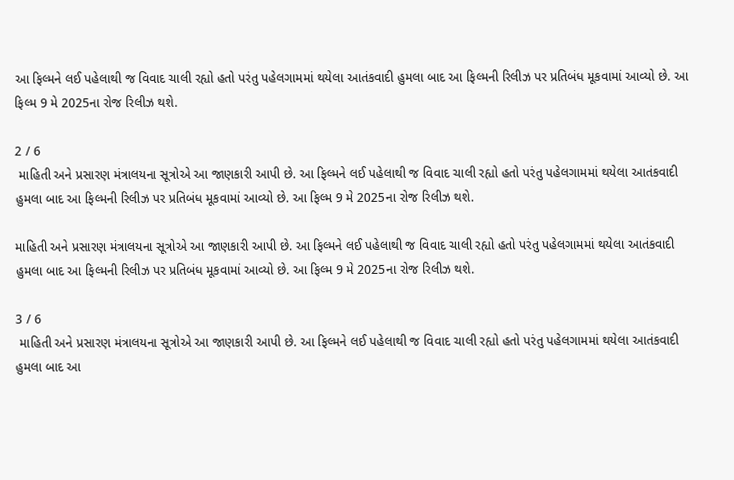આ ફિલ્મને લઈ પહેલાથી જ વિવાદ ચાલી રહ્યો હતો પરંતુ પહેલગામમાં થયેલા આતંકવાદી હુમલા બાદ આ ફિલ્મની રિલીઝ પર પ્રતિબંધ મૂકવામાં આવ્યો છે. આ ફિલ્મ 9 મે 2025ના રોજ રિલીઝ થશે.

2 / 6
 માહિતી અને પ્રસારણ મંત્રાલયના સૂત્રોએ આ જાણકારી આપી છે. આ ફિલ્મને લઈ પહેલાથી જ વિવાદ ચાલી રહ્યો હતો પરંતુ પહેલગામમાં થયેલા આતંકવાદી હુમલા બાદ આ ફિલ્મની રિલીઝ પર પ્રતિબંધ મૂકવામાં આવ્યો છે. આ ફિલ્મ 9 મે 2025ના રોજ રિલીઝ થશે.

માહિતી અને પ્રસારણ મંત્રાલયના સૂત્રોએ આ જાણકારી આપી છે. આ ફિલ્મને લઈ પહેલાથી જ વિવાદ ચાલી રહ્યો હતો પરંતુ પહેલગામમાં થયેલા આતંકવાદી હુમલા બાદ આ ફિલ્મની રિલીઝ પર પ્રતિબંધ મૂકવામાં આવ્યો છે. આ ફિલ્મ 9 મે 2025ના રોજ રિલીઝ થશે.

3 / 6
 માહિતી અને પ્રસારણ મંત્રાલયના સૂત્રોએ આ જાણકારી આપી છે. આ ફિલ્મને લઈ પહેલાથી જ વિવાદ ચાલી રહ્યો હતો પરંતુ પહેલગામમાં થયેલા આતંકવાદી હુમલા બાદ આ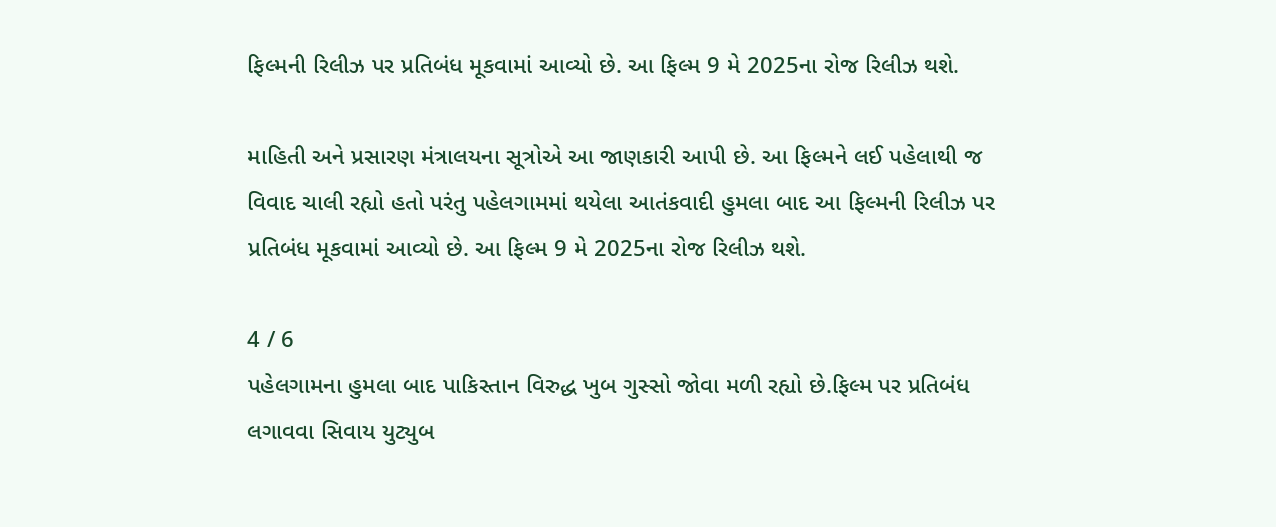ફિલ્મની રિલીઝ પર પ્રતિબંધ મૂકવામાં આવ્યો છે. આ ફિલ્મ 9 મે 2025ના રોજ રિલીઝ થશે.

માહિતી અને પ્રસારણ મંત્રાલયના સૂત્રોએ આ જાણકારી આપી છે. આ ફિલ્મને લઈ પહેલાથી જ વિવાદ ચાલી રહ્યો હતો પરંતુ પહેલગામમાં થયેલા આતંકવાદી હુમલા બાદ આ ફિલ્મની રિલીઝ પર પ્રતિબંધ મૂકવામાં આવ્યો છે. આ ફિલ્મ 9 મે 2025ના રોજ રિલીઝ થશે.

4 / 6
પહેલગામના હુમલા બાદ પાકિસ્તાન વિરુદ્ધ ખુબ ગુસ્સો જોવા મળી રહ્યો છે.ફિલ્મ પર પ્રતિબંધ લગાવવા સિવાય યુટ્યુબ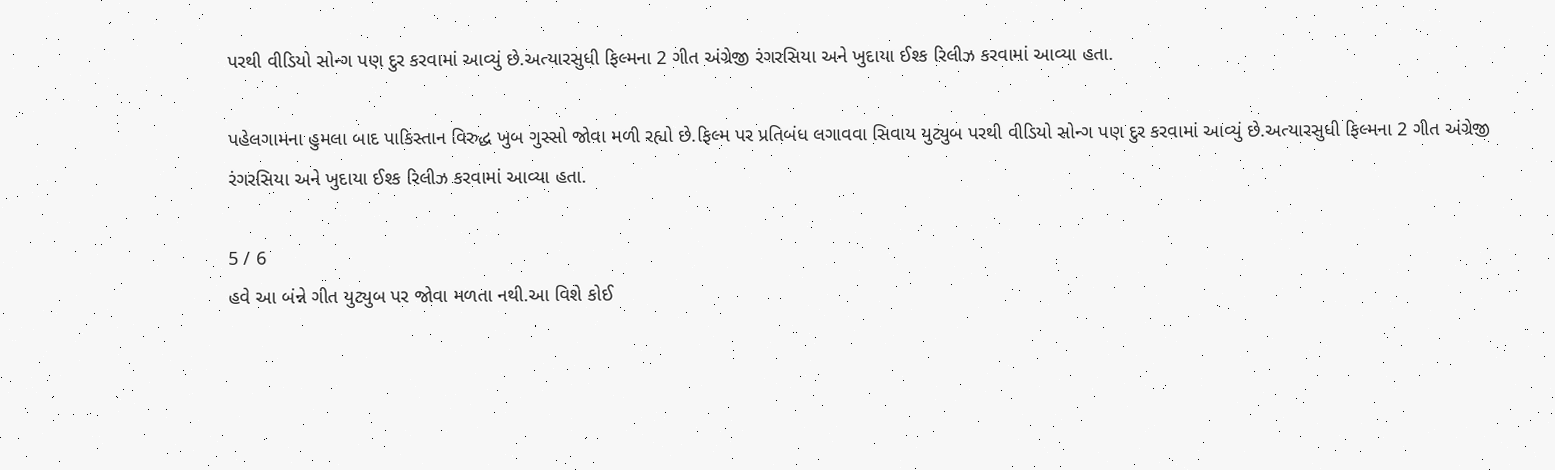પરથી વીડિયો સોન્ગ પણ દુર કરવામાં આવ્યું છે.અત્યારસુધી ફિલ્મના 2 ગીત અંગ્રેજી રંગરસિયા અને ખુદાયા ઈશ્ક રિલીઝ કરવામાં આવ્યા હતા.

પહેલગામના હુમલા બાદ પાકિસ્તાન વિરુદ્ધ ખુબ ગુસ્સો જોવા મળી રહ્યો છે.ફિલ્મ પર પ્રતિબંધ લગાવવા સિવાય યુટ્યુબ પરથી વીડિયો સોન્ગ પણ દુર કરવામાં આવ્યું છે.અત્યારસુધી ફિલ્મના 2 ગીત અંગ્રેજી રંગરસિયા અને ખુદાયા ઈશ્ક રિલીઝ કરવામાં આવ્યા હતા.

5 / 6
હવે આ બંન્ને ગીત યુટ્યુબ પર જોવા મળતા નથી.આ વિશે કોઈ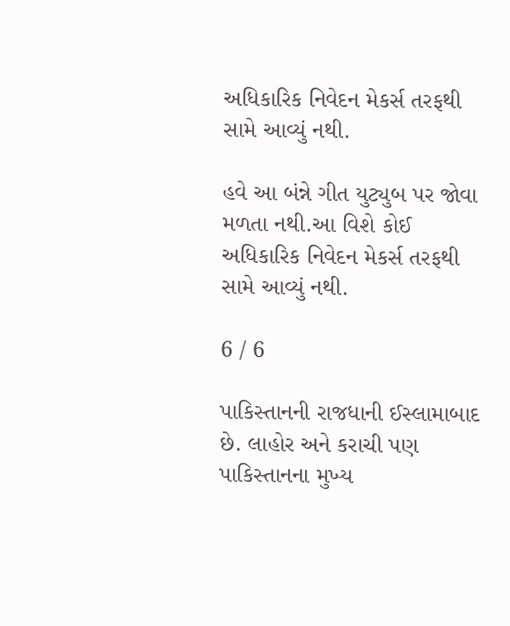અધિકારિક નિવેદન મેકર્સ તરફથી સામે આવ્યું નથી.

હવે આ બંન્ને ગીત યુટ્યુબ પર જોવા મળતા નથી.આ વિશે કોઈ અધિકારિક નિવેદન મેકર્સ તરફથી સામે આવ્યું નથી.

6 / 6

પાકિસ્તાનની રાજધાની ઈસ્લામાબાદ છે. લાહોર અને કરાચી પણ પાકિસ્તાનના મુખ્ય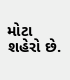મોટા શહેરો છે.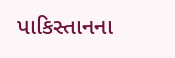પાકિસ્તાનના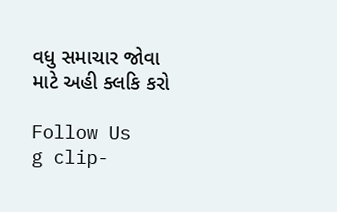વધુ સમાચાર જોવા માટે અહી ક્લકિ કરો

Follow Us
g clip-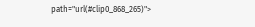path="url(#clip0_868_265)">